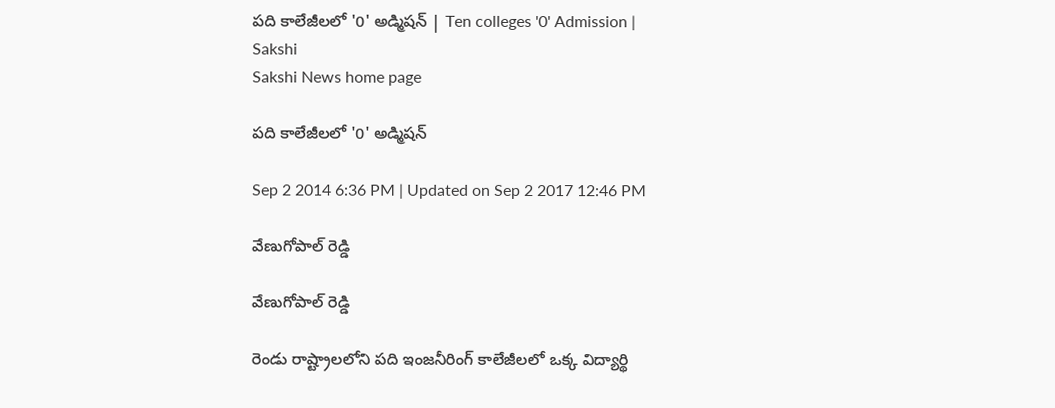పది కాలేజీలలో '0' అడ్మిషన్ | Ten colleges '0' Admission | Sakshi
Sakshi News home page

పది కాలేజీలలో '0' అడ్మిషన్

Sep 2 2014 6:36 PM | Updated on Sep 2 2017 12:46 PM

వేణుగోపాల్ రెడ్డి

వేణుగోపాల్ రెడ్డి

రెండు రాష్ట్రాలలోని పది ఇంజనీరింగ్ కాలేజీలలో ఒక్క విద్యార్థి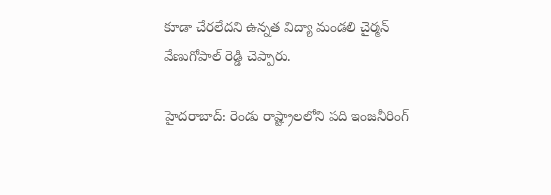కూడా చేరలేదని ఉన్నత విద్యా మండలి చైర్మన్ వేణుగోపాల్ రెడ్డి చెప్పారు.

హైదరాబాద్: రెండు రాష్ట్రాలలోని పది ఇంజనీరింగ్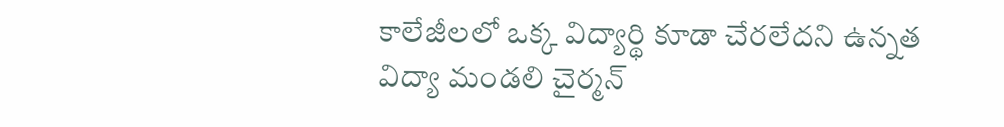కాలేజీలలో ఒక్క విద్యార్థి కూడా చేరలేదని ఉన్నత విద్యా మండలి చైర్మన్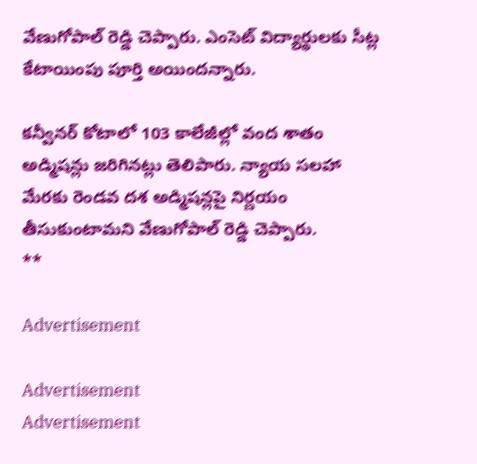వేణుగోపాల్ రెడ్డి చెప్పారు. ఎంసెట్ విద్యార్థులకు సీట్ల కేటాయింపు పూర్తి అయిందన్నారు.

కన్వీనర్ కోటాలో 103 కాలేజీల్లో వంద శాతం అడ్మిషన్లు జరిగినట్లు తెలిపారు. న్యాయ సలహా మేరకు రెండవ దశ అడ్మిషన్లపై నిర్ణయం తీసుకుంటామని వేణుగోపాల్ రెడ్డి చెప్పారు.
**

Advertisement

Advertisement
Advertisement